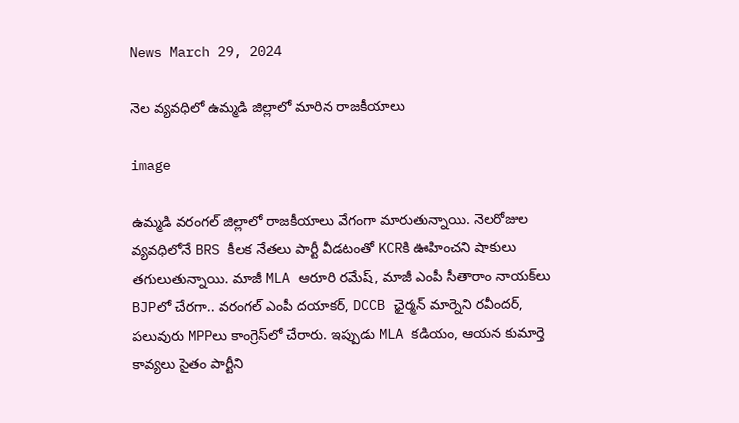News March 29, 2024

నెల వ్యవధిలో ఉమ్మడి జిల్లాలో మారిన రాజకీయాలు

image

ఉమ్మడి వరంగల్ జిల్లాలో రాజకీయాలు వేగంగా మారుతున్నాయి. నెలరోజుల వ్యవధిలోనే BRS కీలక నేతలు పార్టీ వీడటంతో KCRకి ఊహించని షాకులు తగులుతున్నాయి. మాజీ MLA ఆరూరి రమేష్, మాజీ ఎంపీ సీతారాం నాయక్‌లు BJPలో చేరగా.. వరంగల్ ఎంపీ దయాకర్, DCCB ఛైర్మన్ మార్నెని రవీందర్, పలువురు MPPలు కాంగ్రెస్‌లో చేరారు. ఇప్పుడు MLA కడియం, ఆయన కుమార్తె కావ్యలు సైతం పార్టీని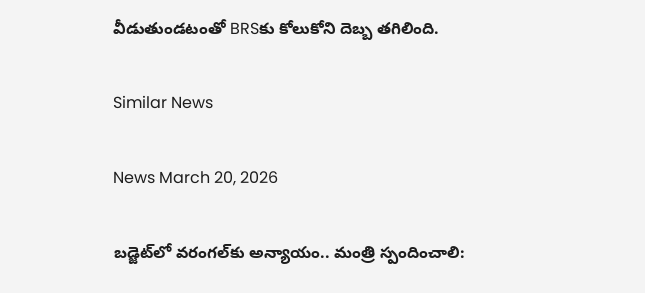వీడుతుండటంతో BRSకు కోలుకోని దెబ్బ తగిలింది.

Similar News

News March 20, 2026

బడ్జెట్‌లో వరంగల్‌కు అన్యాయం.. మంత్రి స్పందించాలి: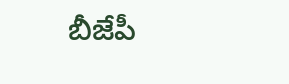బీజేపీ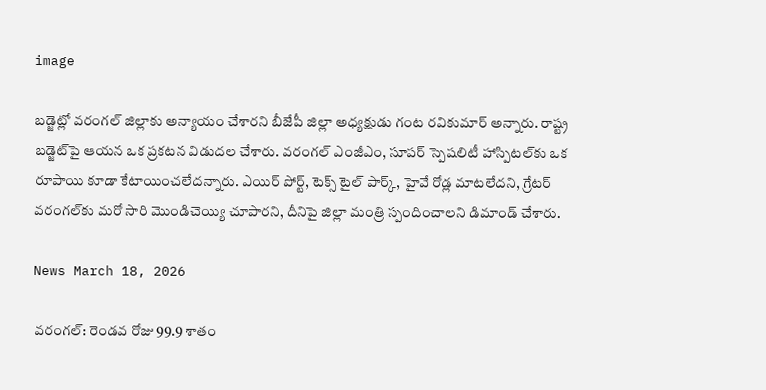image

బడ్జెట్లో వరంగల్ జిల్లాకు అన్యాయం చేశారని బీజేపీ జిల్లా అధ్యక్షుడు గంట రవికుమార్ అన్నారు. రాష్ట్ర బడ్జెట్‌పై ఆయన ఒక ప్రకటన విడుదల చేశారు. వరంగల్ ఎంజీఎం, సూపర్ స్పెషలిటీ హాస్పిటల్‌కు ఒక రూపాయి కూడా కేటాయించలేదన్నారు. ఎయిర్ పోర్ట్, టెక్స్ టైల్ పార్క్, హైవే రోడ్ల మాటలేదని, గ్రేటర్ వరంగల్‌కు మరో సారి మొండిచెయ్యి చూపారని, దీనిపై జిల్లా మంత్రి స్పందించాలని డిమాండ్ చేశారు.

News March 18, 2026

వరంగల్: రెండవ రోజు 99.9 శాతం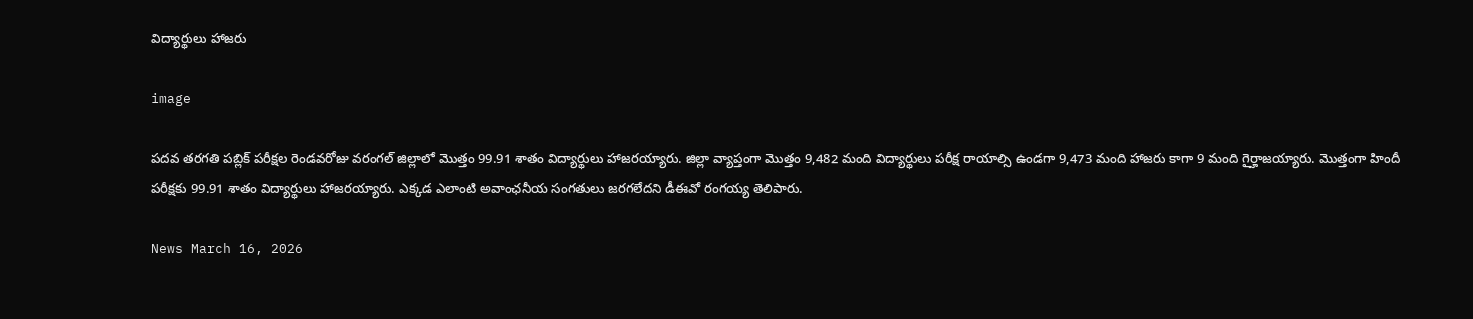విద్యార్థులు హాజరు

image

పదవ తరగతి పబ్లిక్ పరీక్షల రెండవరోజు వరంగల్ జిల్లాలో మొత్తం 99.91 శాతం విద్యార్థులు హాజరయ్యారు. జిల్లా వ్యాప్తంగా మొత్తం 9,482 మంది విద్యార్థులు పరీక్ష రాయాల్సి ఉండగా 9,473 మంది హాజరు కాగా 9 మంది గైర్హాజయ్యారు. మొత్తంగా హిందీ పరీక్షకు 99.91 శాతం విద్యార్థులు హాజరయ్యారు. ఎక్కడ ఎలాంటి అవాంఛనీయ సంగతులు జరగలేదని డీఈవో రంగయ్య తెలిపారు.

News March 16, 2026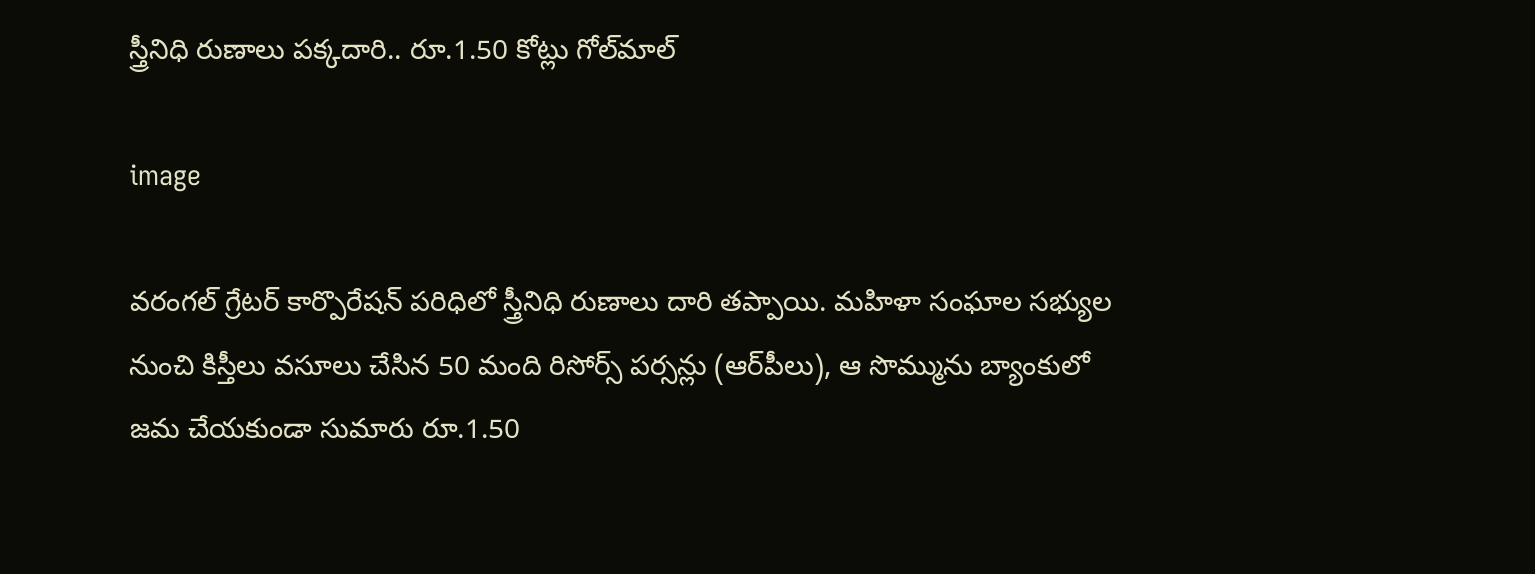స్త్రీనిధి రుణాలు పక్కదారి.. రూ.1.50 కోట్లు గోల్‌మాల్‌

image

వరంగల్‌ గ్రేటర్‌ కార్పొరేషన్‌ పరిధిలో స్త్రీనిధి రుణాలు దారి తప్పాయి. మహిళా సంఘాల సభ్యుల నుంచి కిస్తీలు వసూలు చేసిన 50 మంది రిసోర్స్‌ పర్సన్లు (ఆర్‌పీలు), ఆ సొమ్మును బ్యాంకులో జమ చేయకుండా సుమారు రూ.1.50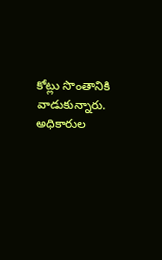కోట్లు సొంతానికి వాడుకున్నారు. అధికారుల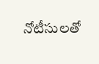నోటీసులతో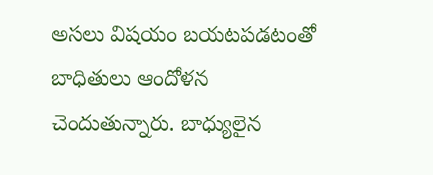అసలు విషయం బయటపడటంతో బాధితులు ఆందోళన చెందుతున్నారు. బాధ్యులైన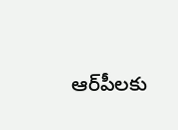ఆర్‌పీలకు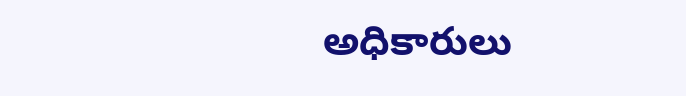అధికారులు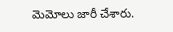మెమోలు జారీ చేశారు.